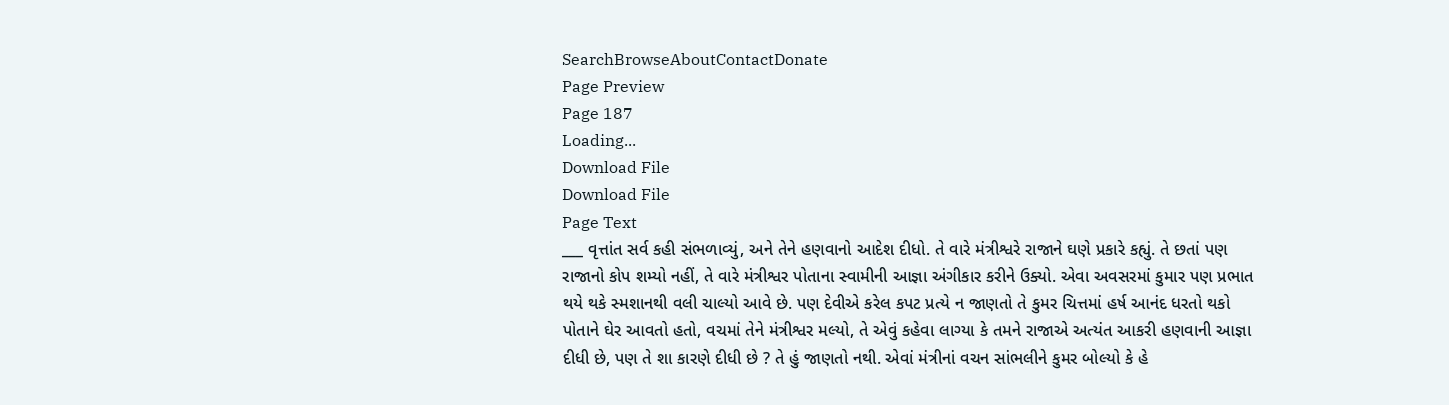SearchBrowseAboutContactDonate
Page Preview
Page 187
Loading...
Download File
Download File
Page Text
___ વૃત્તાંત સર્વ કહી સંભળાવ્યું, અને તેને હણવાનો આદેશ દીધો. તે વારે મંત્રીશ્વરે રાજાને ઘણે પ્રકારે કહ્યું. તે છતાં પણ રાજાનો કોપ શમ્યો નહીં, તે વારે મંત્રીશ્વર પોતાના સ્વામીની આજ્ઞા અંગીકાર કરીને ઉક્યો. એવા અવસરમાં કુમાર પણ પ્રભાત થયે થકે સ્મશાનથી વલી ચાલ્યો આવે છે. પણ દેવીએ કરેલ કપટ પ્રત્યે ન જાણતો તે કુમર ચિત્તમાં હર્ષ આનંદ ધરતો થકો પોતાને ઘેર આવતો હતો, વચમાં તેને મંત્રીશ્વર મલ્યો, તે એવું કહેવા લાગ્યા કે તમને રાજાએ અત્યંત આકરી હણવાની આજ્ઞા દીધી છે, પણ તે શા કારણે દીધી છે ? તે હું જાણતો નથી. એવાં મંત્રીનાં વચન સાંભલીને કુમર બોલ્યો કે હે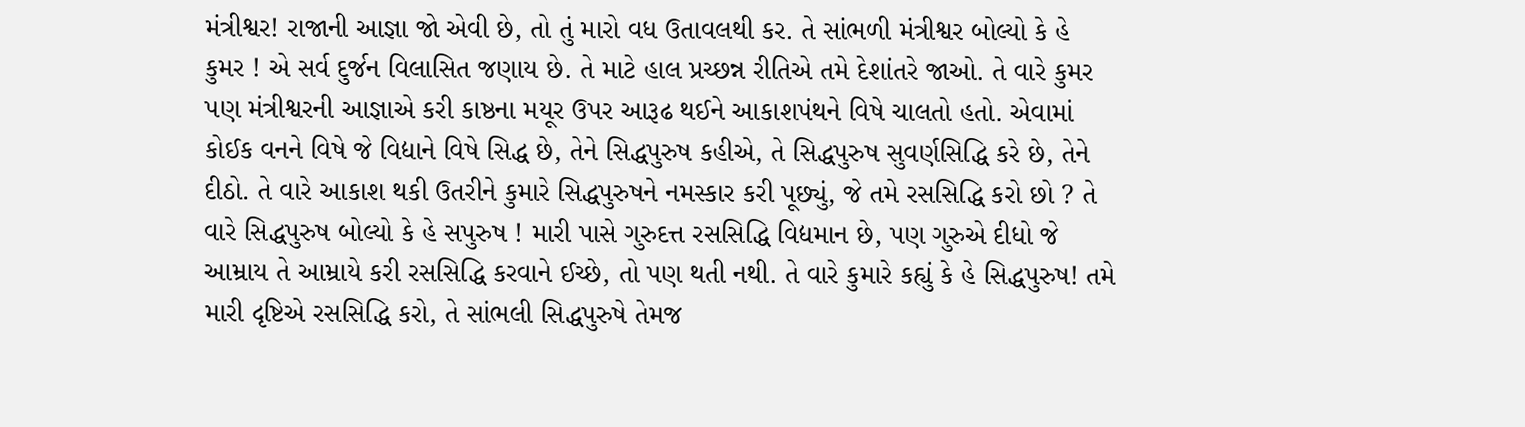મંત્રીશ્વર! રાજાની આજ્ઞા જો એવી છે, તો તું મારો વધ ઉતાવલથી કર. તે સાંભળી મંત્રીશ્વર બોલ્યો કે હે કુમર ! એ સર્વ દુર્જન વિલાસિત જણાય છે. તે માટે હાલ પ્રચ્છન્ન રીતિએ તમે દેશાંતરે જાઓ. તે વારે કુમર પણ મંત્રીશ્વરની આજ્ઞાએ કરી કાષ્ઠના મયૂર ઉપર આરૂઢ થઈને આકાશપંથને વિષે ચાલતો હતો. એવામાં કોઈક વનને વિષે જે વિદ્યાને વિષે સિદ્ધ છે, તેને સિદ્ધપુરુષ કહીએ, તે સિદ્ધપુરુષ સુવર્ણસિદ્ધિ કરે છે, તેને દીઠો. તે વારે આકાશ થકી ઉતરીને કુમારે સિદ્ધપુરુષને નમસ્કાર કરી પૂછ્યું, જે તમે રસસિદ્ધિ કરો છો ? તે વારે સિદ્ધપુરુષ બોલ્યો કે હે સપુરુષ ! મારી પાસે ગુરુદત્ત રસસિદ્ધિ વિદ્યમાન છે, પણ ગુરુએ દીધો જે આમ્રાય તે આમ્રાયે કરી રસસિદ્ધિ કરવાને ઈચ્છે, તો પણ થતી નથી. તે વારે કુમારે કહ્યું કે હે સિદ્ધપુરુષ! તમે મારી દૃષ્ટિએ રસસિદ્ધિ કરો, તે સાંભલી સિદ્ધપુરુષે તેમજ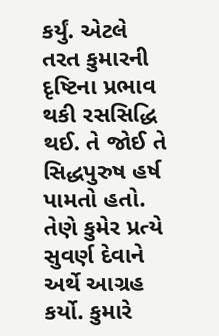કર્યું. એટલે તરત કુમારની દૃષ્ટિના પ્રભાવ થકી રસસિદ્ધિ થઈ. તે જોઈ તે સિદ્ધપુરુષ હર્ષ પામતો હતો. તેણે કુમેર પ્રત્યે સુવર્ણ દેવાને અર્થે આગ્રહ કર્યો. કુમારે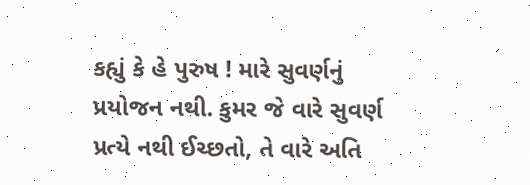કહ્યું કે હે પુરુષ ! મારે સુવર્ણનું પ્રયોજન નથી. કુમર જે વારે સુવર્ણ પ્રત્યે નથી ઈચ્છતો, તે વારે અતિ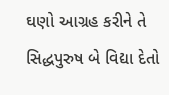ઘણો આગ્રહ કરીને તે સિદ્ધપુરુષ બે વિદ્યા દેતો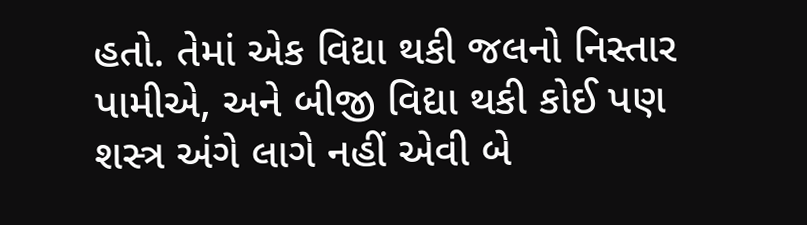હતો. તેમાં એક વિદ્યા થકી જલનો નિસ્તાર પામીએ, અને બીજી વિદ્યા થકી કોઈ પણ શસ્ત્ર અંગે લાગે નહીં એવી બે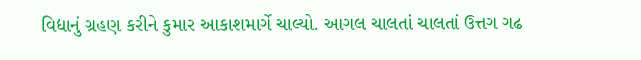વિદ્યાનું ગ્રહણ કરીને કુમાર આકાશમાર્ગે ચાલ્યો. આગલ ચાલતાં ચાલતાં ઉત્તગ ગઢ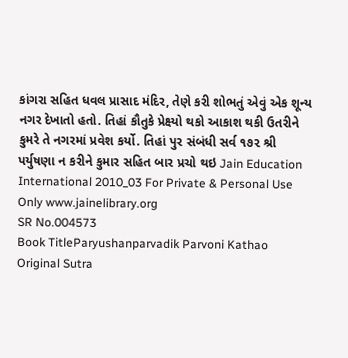કાંગરા સહિત ધવલ પ્રાસાદ મંદિર, તેણે કરી શોભતું એવું એક શૂન્ય નગર દેખાતો હતો. તિહાં કૌતુકે પ્રેક્ષ્યો થકો આકાશ થકી ઉતરીને કુમરે તે નગરમાં પ્રવેશ કર્યો. તિહાં પુર સંબંધી સર્વ ૧૭૨ શ્રી પર્યુષણા ન કરીને કુમાર સહિત બાર પ્રચો થઇ Jain Education International 2010_03 For Private & Personal Use Only www.jainelibrary.org
SR No.004573
Book TitleParyushanparvadik Parvoni Kathao
Original Sutra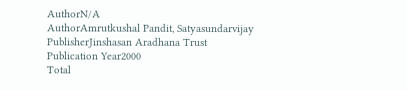AuthorN/A
AuthorAmrutkushal Pandit, Satyasundarvijay
PublisherJinshasan Aradhana Trust
Publication Year2000
Total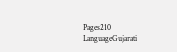Pages210
LanguageGujarati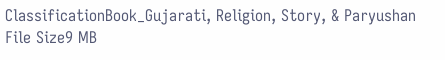ClassificationBook_Gujarati, Religion, Story, & Paryushan
File Size9 MB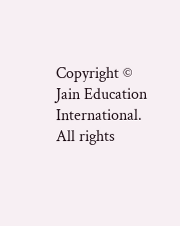Copyright © Jain Education International. All rights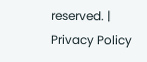reserved. | Privacy Policy